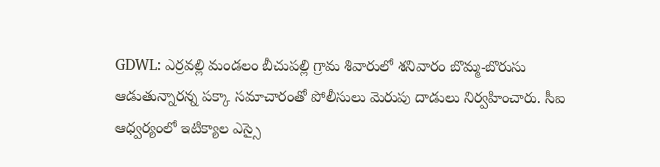GDWL: ఎర్రవల్లి మండలం బీచుపల్లి గ్రామ శివారులో శనివారం బొమ్మ-బొరుసు ఆడుతున్నారన్న పక్కా సమాచారంతో పోలీసులు మెరుపు దాడులు నిర్వహించారు. సీఐ ఆధ్వర్యంలో ఇటిక్యాల ఎస్సై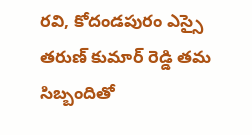రవి, కోదండపురం ఎస్సై తరుణ్ కుమార్ రెడ్డి తమ సిబ్బందితో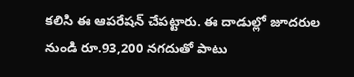కలిసి ఈ ఆపరేషన్ చేపట్టారు. ఈ దాడుల్లో జూదరుల నుండి రూ.93,200 నగదుతో పాటు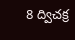8 ద్విచక్ర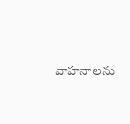వాహనాలను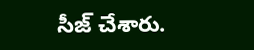సీజ్ చేశారు.